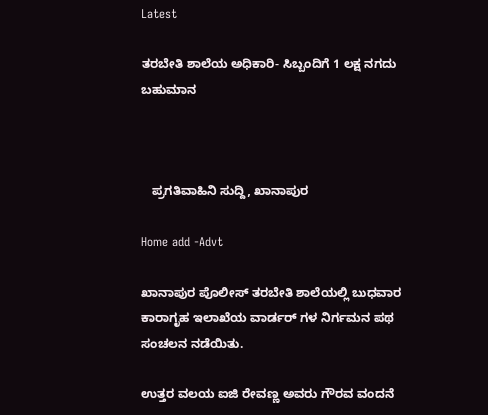Latest

ತರಬೇತಿ ಶಾಲೆಯ ಅಧಿಕಾರಿ- ಸಿಬ್ಬಂದಿಗೆ 1 ಲಕ್ಷ ನಗದು ಬಹುಮಾನ



   ಪ್ರಗತಿವಾಹಿನಿ ಸುದ್ದಿ, ಖಾನಾಪುರ

Home add -Advt

ಖಾನಾಪುರ ಪೊಲೀಸ್ ತರಬೇತಿ ಶಾಲೆಯಲ್ಲಿ ಬುಧವಾರ ಕಾರಾಗೃಹ ಇಲಾಖೆಯ ವಾರ್ಡರ್ ಗಳ‌ ನಿರ್ಗಮನ ಪಥ ಸಂಚಲನ ನಡೆಯಿತು.

ಉತ್ತರ ವಲಯ ಐಜಿ ರೇವಣ್ಣ ಅವರು ಗೌರವ ವಂದನೆ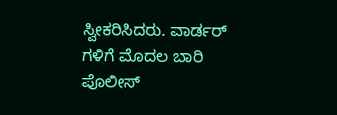ಸ್ವೀಕರಿಸಿದರು. ವಾರ್ಡರ್ ಗಳಿಗೆ ಮೊದಲ ಬಾರಿ ಪೊಲೀಸ್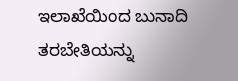ಇಲಾಖೆಯಿಂದ ಬುನಾದಿ ತರಬೇತಿಯನ್ನು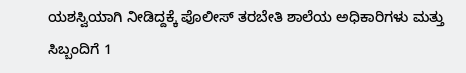ಯಶಸ್ವಿಯಾಗಿ ನೀಡಿದ್ದಕ್ಕೆ ಪೊಲೀಸ್ ತರಬೇತಿ ಶಾಲೆಯ ಅಧಿಕಾರಿಗಳು ಮತ್ತು ಸಿಬ್ಬಂದಿಗೆ 1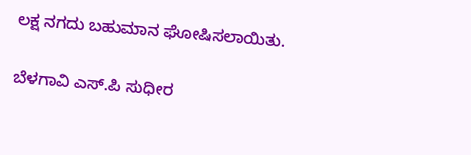ಲಕ್ಷ ನಗದು ಬಹುಮಾನ ಘೋಷಿಸಲಾಯಿತು.

ಬೆಳಗಾವಿ ಎಸ್.ಪಿ ಸುಧೀರ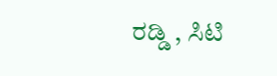ರಡ್ಡಿ , ಸಿಟಿ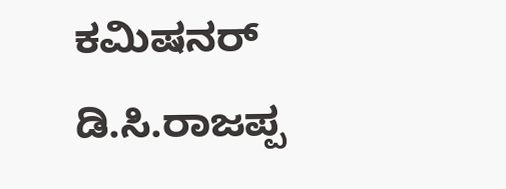ಕಮಿಷನರ್ ಡಿ.ಸಿ.ರಾಜಪ್ಪ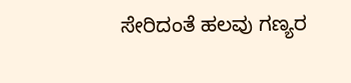ಸೇರಿದಂತೆ ಹಲವು ಗಣ್ಯರ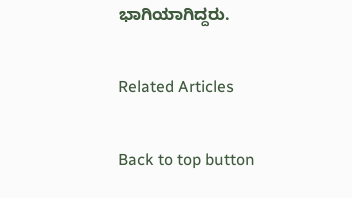ಭಾಗಿಯಾಗಿದ್ದರು.

Related Articles

Back to top button